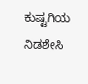ಕುಷ್ಟಗಿಯ ನಿಡಶೇಸಿ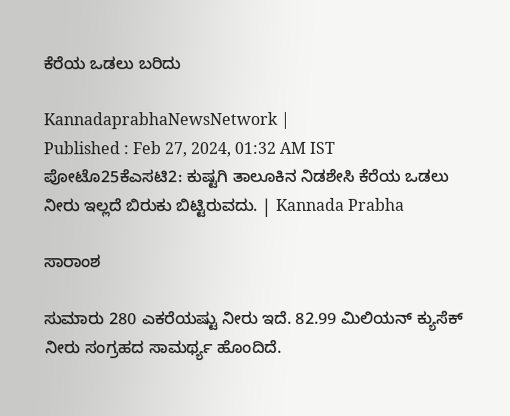ಕೆರೆಯ ಒಡಲು ಬರಿದು

KannadaprabhaNewsNetwork |
Published : Feb 27, 2024, 01:32 AM IST
ಪೋಟೊ25ಕೆಎಸಟಿ2: ಕುಷ್ಟಗಿ ತಾಲೂಕಿನ ನಿಡಶೇಸಿ ಕೆರೆಯ ಒಡಲು ನೀರು ಇಲ್ಲದೆ ಬಿರುಕು ಬಿಟ್ಟಿರುವದು. | Kannada Prabha

ಸಾರಾಂಶ

ಸುಮಾರು 280 ಎಕರೆಯಷ್ಟು ನೀರು ಇದೆ. 82.99 ಮಿಲಿಯನ್ ಕ್ಯುಸೆಕ್ ನೀರು ಸಂಗ್ರಹದ ಸಾಮರ್ಥ್ಯ ಹೊಂದಿದೆ.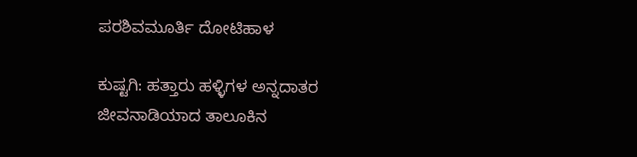ಪರಶಿವಮೂರ್ತಿ ದೋಟಿಹಾಳ

ಕುಷ್ಟಗಿ: ಹತ್ತಾರು ಹಳ್ಳಿಗಳ ಅನ್ನದಾತರ ಜೀವನಾಡಿಯಾದ ತಾಲೂಕಿನ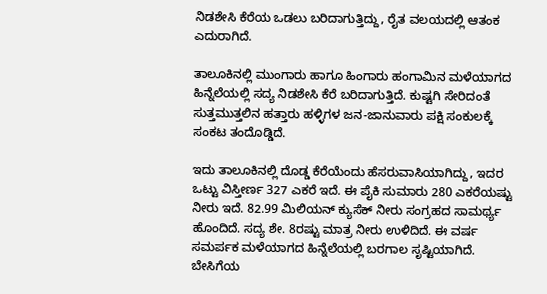ನಿಡಶೇಸಿ ಕೆರೆಯ ಒಡಲು ಬರಿದಾಗುತ್ತಿದ್ದು, ರೈತ ವಲಯದಲ್ಲಿ ಆತಂಕ ಎದುರಾಗಿದೆ.

ತಾಲೂಕಿನಲ್ಲಿ ಮುಂಗಾರು ಹಾಗೂ ಹಿಂಗಾರು ಹಂಗಾಮಿನ ಮಳೆಯಾಗದ ಹಿನ್ನೆಲೆಯಲ್ಲಿ ಸದ್ಯ ನಿಡಶೇಸಿ ಕೆರೆ ಬರಿದಾಗುತ್ತಿದೆ. ಕುಷ್ಟಗಿ ಸೇರಿದಂತೆ ಸುತ್ತಮುತ್ತಲಿನ ಹತ್ತಾರು ಹಳ್ಳಿಗಳ ಜನ-ಜಾನುವಾರು ಪಕ್ಷಿ ಸಂಕುಲಕ್ಕೆ ಸಂಕಟ ತಂದೊಡ್ಡಿದೆ.

ಇದು ತಾಲೂಕಿನಲ್ಲಿ ದೊಡ್ಡ ಕೆರೆಯೆಂದು ಹೆಸರುವಾಸಿಯಾಗಿದ್ದು, ಇದರ ಒಟ್ಟು ವಿಸ್ತೀರ್ಣ 327 ಎಕರೆ ಇದೆ. ಈ ಪೈಕಿ ಸುಮಾರು 280 ಎಕರೆಯಷ್ಟು ನೀರು ಇದೆ. 82.99 ಮಿಲಿಯನ್ ಕ್ಯುಸೆಕ್ ನೀರು ಸಂಗ್ರಹದ ಸಾಮರ್ಥ್ಯ ಹೊಂದಿದೆ. ಸದ್ಯ ಶೇ. 8ರಷ್ಟು ಮಾತ್ರ ನೀರು ಉಳಿದಿದೆ. ಈ ವರ್ಷ ಸಮರ್ಪಕ ಮಳೆಯಾಗದ ಹಿನ್ನೆಲೆಯಲ್ಲಿ ಬರಗಾಲ ಸೃಷ್ಟಿಯಾಗಿದೆ. ಬೇಸಿಗೆಯ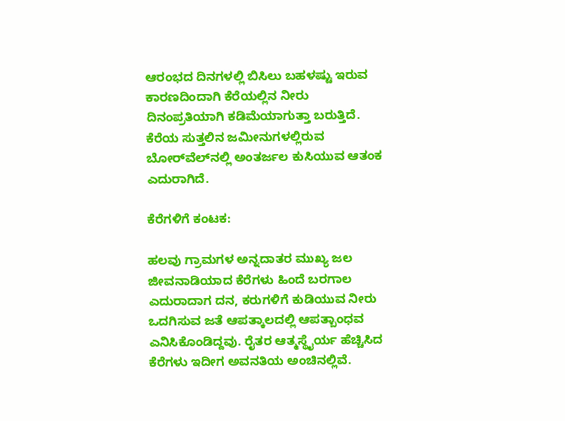ಆರಂಭದ ದಿನಗಳಲ್ಲಿ ಬಿಸಿಲು ಬಹಳಷ್ಟು ಇರುವ ಕಾರಣದಿಂದಾಗಿ ಕೆರೆಯಲ್ಲಿನ ನೀರು ದಿನಂಪ್ರತಿಯಾಗಿ ಕಡಿಮೆಯಾಗುತ್ತಾ ಬರುತ್ತಿದೆ. ಕೆರೆಯ ಸುತ್ತಲಿನ ಜಮೀನುಗಳಲ್ಲಿರುವ ಬೋರ್‌ವೆಲ್‌ನಲ್ಲಿ ಅಂತರ್ಜಲ ಕುಸಿಯುವ ಆತಂಕ ಎದುರಾಗಿದೆ.

ಕೆರೆಗಳಿಗೆ ಕಂಟಕ:

ಹಲವು ಗ್ರಾಮಗಳ ಅನ್ನದಾತರ ಮುಖ್ಯ ಜಲ ಜೀವನಾಡಿಯಾದ ಕೆರೆಗಳು ಹಿಂದೆ ಬರಗಾಲ ಎದುರಾದಾಗ ದನ, ಕರುಗಳಿಗೆ ಕುಡಿಯುವ ನೀರು ಒದಗಿಸುವ ಜತೆ ಆಪತ್ಕಾಲದಲ್ಲಿ ಆಪತ್ಬಾಂಧವ ಎನಿಸಿಕೊಂಡಿದ್ದವು. ರೈತರ ಆತ್ಮಸ್ಥೈರ್ಯ ಹೆಚ್ಚಿಸಿದ ಕೆರೆಗಳು ಇದೀಗ ಅವನತಿಯ ಅಂಚಿನಲ್ಲಿವೆ.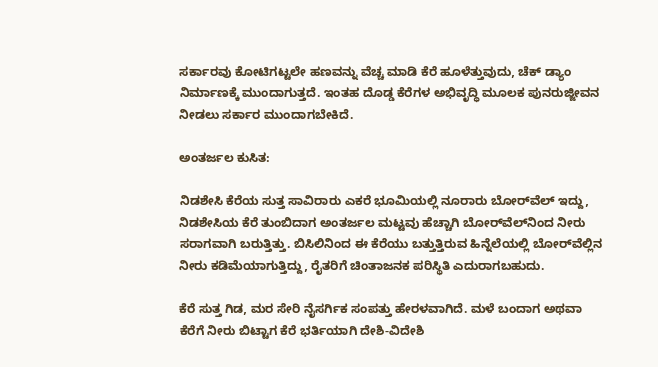ಸರ್ಕಾರವು ಕೋಟಿಗಟ್ಟಲೇ ಹಣವನ್ನು ವೆಚ್ಚ ಮಾಡಿ ಕೆರೆ ಹೂಳೆತ್ತುವುದು, ಚೆಕ್ ಡ್ಯಾಂ ನಿರ್ಮಾಣಕ್ಕೆ ಮುಂದಾಗುತ್ತದೆ. ಇಂತಹ ದೊಡ್ಡ ಕೆರೆಗಳ ಅಭಿವೃದ್ಧಿ ಮೂಲಕ ಪುನರುಜ್ಜೀವನ ನೀಡಲು ಸರ್ಕಾರ ಮುಂದಾಗಬೇಕಿದೆ.

ಅಂತರ್ಜಲ ಕುಸಿತ:

ನಿಡಶೇಸಿ ಕೆರೆಯ ಸುತ್ತ ಸಾವಿರಾರು ಎಕರೆ ಭೂಮಿಯಲ್ಲಿ ನೂರಾರು ಬೋರ್‌ವೆಲ್ ಇದ್ದು, ನಿಡಶೇಸಿಯ ಕೆರೆ ತುಂಬಿದಾಗ ಅಂತರ್ಜಲ ಮಟ್ಟವು ಹೆಚ್ಚಾಗಿ ಬೋರ್‌ವೆಲ್‌ನಿಂದ ನೀರು ಸರಾಗವಾಗಿ ಬರುತ್ತಿತ್ತು. ಬಿಸಿಲಿನಿಂದ ಈ ಕೆರೆಯು ಬತ್ತುತ್ತಿರುವ ಹಿನ್ನೆಲೆಯಲ್ಲಿ ಬೋರ್‌ವೆಲ್ಲಿನ ನೀರು ಕಡಿಮೆಯಾಗುತ್ತಿದ್ದು, ರೈತರಿಗೆ ಚಿಂತಾಜನಕ ಪರಿಸ್ಥಿತಿ ಎದುರಾಗಬಹುದು.

ಕೆರೆ ಸುತ್ತ ಗಿಡ, ಮರ ಸೇರಿ ನೈಸರ್ಗಿಕ ಸಂಪತ್ತು ಹೇರಳವಾಗಿದೆ. ಮಳೆ ಬಂದಾಗ ಅಥವಾ ಕೆರೆಗೆ ನೀರು ಬಿಟ್ಟಾಗ ಕೆರೆ ಭರ್ತಿಯಾಗಿ ದೇಶಿ-ವಿದೇಶಿ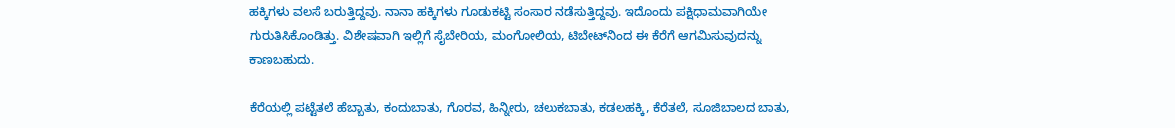ಹಕ್ಕಿಗಳು ವಲಸೆ ಬರುತ್ತಿದ್ದವು. ನಾನಾ ಹಕ್ಕಿಗಳು ಗೂಡುಕಟ್ಟಿ ಸಂಸಾರ ನಡೆಸುತ್ತಿದ್ದವು. ಇದೊಂದು ಪಕ್ಷಿಧಾಮವಾಗಿಯೇ ಗುರುತಿಸಿಕೊಂಡಿತ್ತು. ವಿಶೇಷವಾಗಿ ಇಲ್ಲಿಗೆ ಸೈಬೇರಿಯ, ಮಂಗೋಲಿಯ, ಟಿಬೇಟ್‌ನಿಂದ ಈ ಕೆರೆಗೆ ಆಗಮಿಸುವುದನ್ನು ಕಾಣಬಹುದು.

ಕೆರೆಯಲ್ಲಿ ಪಟ್ಟೆತಲೆ ಹೆಬ್ಬಾತು, ಕಂದುಬಾತು, ಗೊರವ, ಹಿನ್ನೀರು, ಚಲುಕಬಾತು, ಕಡಲಹಕ್ಕಿ, ಕೆರೆತಲೆ, ಸೂಜಿಬಾಲದ ಬಾತು,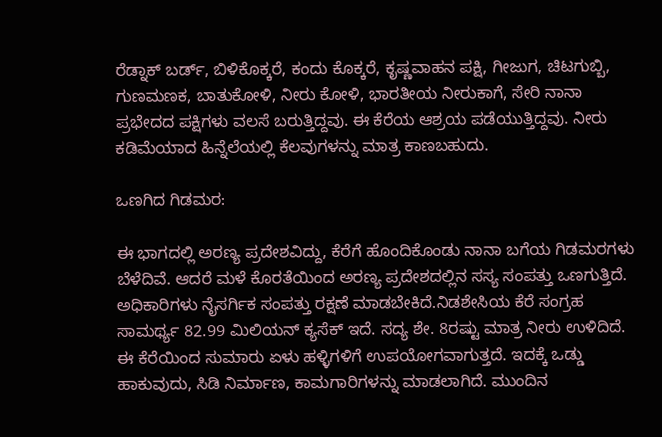ರೆಡ್ನಾಕ್ ಬರ್ಡ್, ಬಿಳಿಕೊಕ್ಕರೆ, ಕಂದು ಕೊಕ್ಕರೆ, ಕೃಷ್ಣವಾಹನ ಪಕ್ಷಿ, ಗೀಜುಗ, ಚಿಟಗುಬ್ಬಿ, ಗುಣಮಣಕ, ಬಾತುಕೋಳಿ, ನೀರು ಕೋಳಿ, ಭಾರತೀಯ ನೀರುಕಾಗೆ, ಸೇರಿ ನಾನಾ ಪ್ರಭೇದದ ಪಕ್ಷಿಗಳು ವಲಸೆ ಬರುತ್ತಿದ್ದವು. ಈ ಕೆರೆಯ ಆಶ್ರಯ ಪಡೆಯುತ್ತಿದ್ದವು. ನೀರು ಕಡಿಮೆಯಾದ ಹಿನ್ನೆಲೆಯಲ್ಲಿ ಕೆಲವುಗಳನ್ನು ಮಾತ್ರ ಕಾಣಬಹುದು.

ಒಣಗಿದ ಗಿಡಮರ:

ಈ ಭಾಗದಲ್ಲಿ ಅರಣ್ಯ ಪ್ರದೇಶವಿದ್ದು, ಕೆರೆಗೆ ಹೊಂದಿಕೊಂಡು ನಾನಾ ಬಗೆಯ ಗಿಡಮರಗಳು ಬೆಳೆದಿವೆ. ಆದರೆ ಮಳೆ ಕೊರತೆಯಿಂದ ಅರಣ್ಯ ಪ್ರದೇಶದಲ್ಲಿನ ಸಸ್ಯ ಸಂಪತ್ತು ಒಣಗುತ್ತಿದೆ. ಅಧಿಕಾರಿಗಳು ನೈಸರ್ಗಿಕ ಸಂಪತ್ತು ರಕ್ಷಣೆ ಮಾಡಬೇಕಿದೆ.ನಿಡಶೇಸಿಯ ಕೆರೆ ಸಂಗ್ರಹ ಸಾಮರ್ಥ್ಯ 82.99 ಮಿಲಿಯನ್ ಕ್ಯಸೆಕ್ ಇದೆ. ಸದ್ಯ ಶೇ. 8ರಷ್ಟು ಮಾತ್ರ ನೀರು ಉಳಿದಿದೆ. ಈ ಕೆರೆಯಿಂದ ಸುಮಾರು ಏಳು ಹಳ್ಳಿಗಳಿಗೆ ಉಪಯೋಗವಾಗುತ್ತದೆ. ಇದಕ್ಕೆ ಒಡ್ಡು ಹಾಕುವುದು, ಸಿಡಿ ನಿರ್ಮಾಣ, ಕಾಮಗಾರಿಗಳನ್ನು ಮಾಡಲಾಗಿದೆ. ಮುಂದಿನ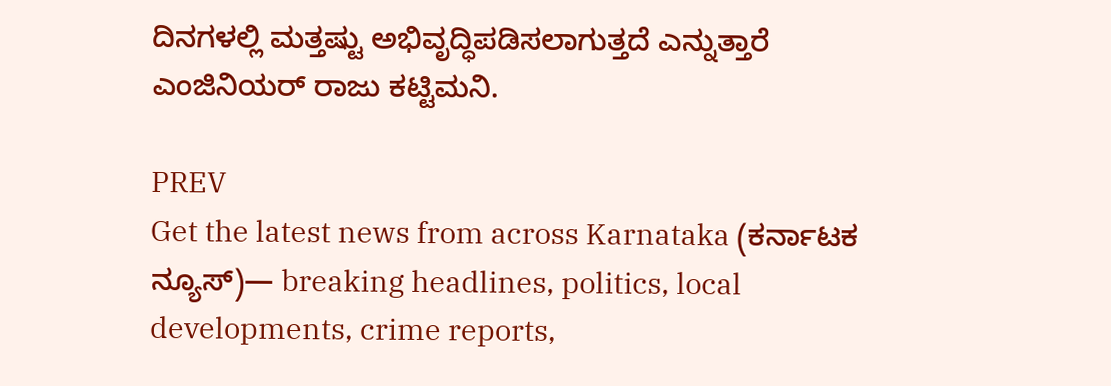ದಿನಗಳಲ್ಲಿ ಮತ್ತಷ್ಟು ಅಭಿವೃದ್ಧಿಪಡಿಸಲಾಗುತ್ತದೆ ಎನ್ನುತ್ತಾರೆ ಎಂಜಿನಿಯರ್‌ ರಾಜು ಕಟ್ಟಿಮನಿ.

PREV
Get the latest news from across Karnataka (ಕರ್ನಾಟಕ ನ್ಯೂಸ್)— breaking headlines, politics, local developments, crime reports,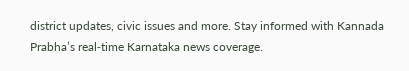district updates, civic issues and more. Stay informed with Kannada Prabha’s real‑time Karnataka news coverage.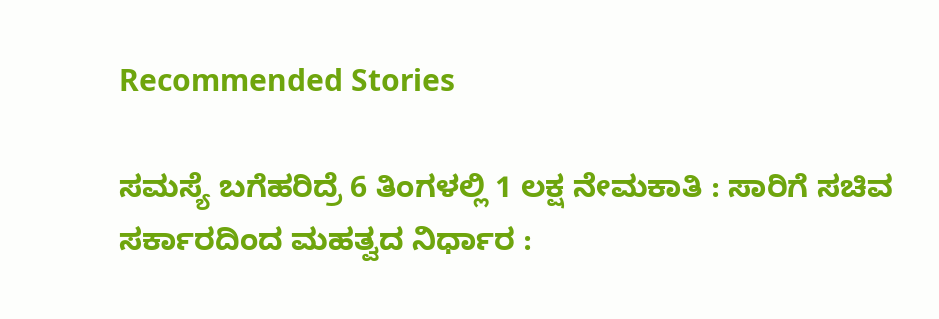Recommended Stories

ಸಮಸ್ಯೆ ಬಗೆಹರಿದ್ರೆ 6 ತಿಂಗಳಲ್ಲಿ 1 ಲಕ್ಷ ನೇಮಕಾತಿ : ಸಾರಿಗೆ ಸಚಿವ
ಸರ್ಕಾರದಿಂದ ಮಹತ್ವದ ನಿರ್ಧಾರ :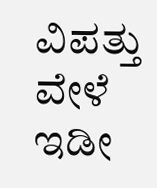ವಿಪತ್ತು ವೇಳೆ ಇಡೀ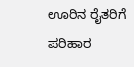ಊರಿನ ರೈತರಿಗೆ ಪರಿಹಾರ